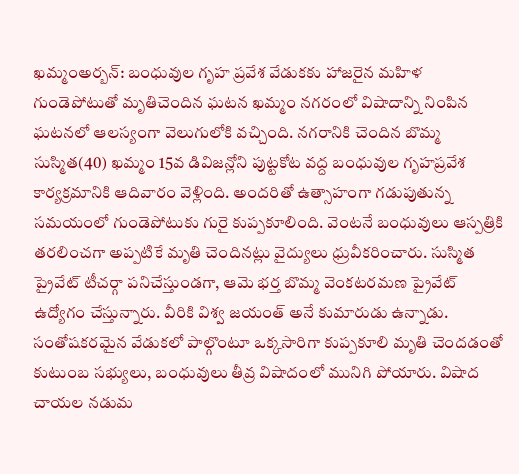ఖమ్మంఅర్బన్: బంధువుల గృహ ప్రవేశ వేడుకకు హాజరైన మహిళ గుండెపోటుతో మృతిచెందిన ఘటన ఖమ్మం నగరంలో విషాదాన్ని నింపిన ఘటనలో ఆలస్యంగా వెలుగులోకి వచ్చింది. నగరానికి చెందిన బొమ్మ సుస్మిత(40) ఖమ్మం 15వ డివిజన్లోని పుట్టకోట వద్ద బంధువుల గృహప్రవేశ కార్యక్రమానికి ఆదివారం వెళ్లింది. అందరితో ఉత్సాహంగా గడుపుతున్న సమయంలో గుండెపోటుకు గురై కుప్పకూలింది. వెంటనే బంధువులు ఆస్పత్రికి తరలించగా అప్పటికే మృతి చెందినట్లు వైద్యులు ధ్రువీకరించారు. సుస్మిత ప్రైవేట్ టీచర్గా పనిచేస్తుండగా, ఆమె భర్త బొమ్మ వెంకటరమణ ప్రైవేట్ ఉద్యోగం చేస్తున్నారు. వీరికి విశ్వ జయంత్ అనే కుమారుడు ఉన్నాడు. సంతోషకరమైన వేడుకలో పాల్గొంటూ ఒక్కసారిగా కుప్పకూలి మృతి చెందడంతో కుటుంబ సభ్యులు, బంధువులు తీవ్ర విషాదంలో మునిగి పోయారు. విషాద చాయల నడుమ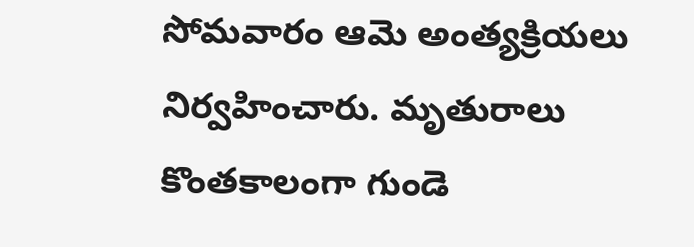సోమవారం ఆమె అంత్యక్రియలు నిర్వహించారు. మృతురాలు కొంతకాలంగా గుండె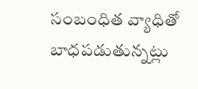సంబంధిత వ్యాధితో బాధపడుతున్నట్లు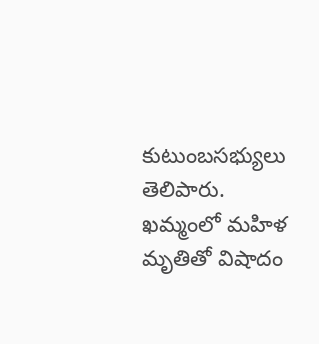కుటుంబసభ్యులు తెలిపారు.
ఖమ్మంలో మహిళ మృతితో విషాదం